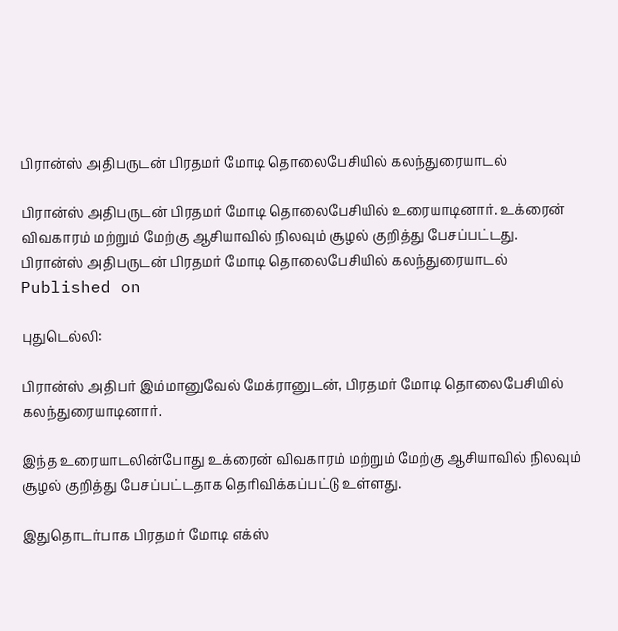பிரான்ஸ் அதிபருடன் பிரதமர் மோடி தொலைபேசியில் கலந்துரையாடல்

பிரான்ஸ் அதிபருடன் பிரதமர் மோடி தொலைபேசியில் உரையாடினார். உக்ரைன் விவகாரம் மற்றும் மேற்கு ஆசியாவில் நிலவும் சூழல் குறித்து பேசப்பட்டது.
பிரான்ஸ் அதிபருடன் பிரதமர் மோடி தொலைபேசியில் கலந்துரையாடல்
Published on

புதுடெல்லி:

பிரான்ஸ் அதிபர் இம்மானுவேல் மேக்ரானுடன், பிரதமர் மோடி தொலைபேசியில் கலந்துரையாடினார்.

இந்த உரையாடலின்போது உக்ரைன் விவகாரம் மற்றும் மேற்கு ஆசியாவில் நிலவும் சூழல் குறித்து பேசப்பட்டதாக தெரிவிக்கப்பட்டு உள்ளது.

இதுதொடர்பாக பிரதமர் மோடி எக்ஸ்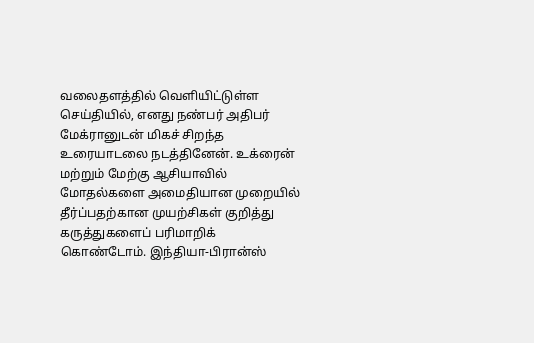வலைதளத்தில் வெளியிட்டுள்ள செய்தியில், எனது நண்பர் அதிபர் மேக்ரானுடன் மிகச் சிறந்த உரையாடலை நடத்தினேன். உக்ரைன் மற்றும் மேற்கு ஆசியாவில் மோதல்களை அமைதியான முறையில் தீர்ப்பதற்கான முயற்சிகள் குறித்து கருத்துகளைப் பரிமாறிக் கொண்டோம். இந்தியா-பிரான்ஸ்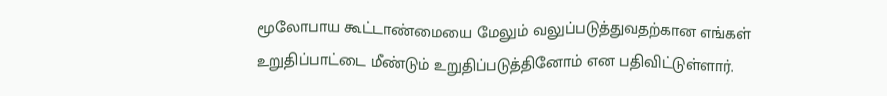மூலோபாய கூட்டாண்மையை மேலும் வலுப்படுத்துவதற்கான எங்கள் உறுதிப்பாட்டை மீண்டும் உறுதிப்படுத்தினோம் என பதிவிட்டுள்ளார்.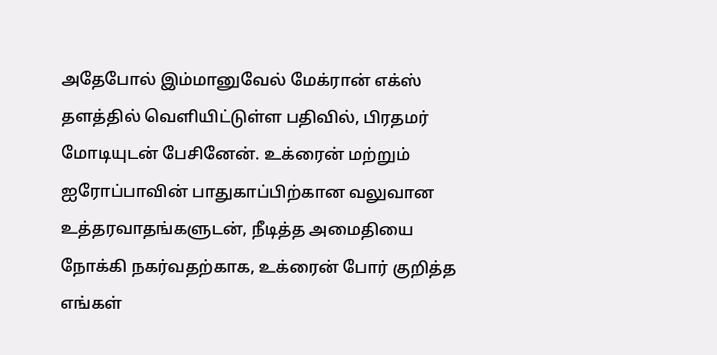அதேபோல் இம்மானுவேல் மேக்ரான் எக்ஸ் தளத்தில் வெளியிட்டுள்ள பதிவில், பிரதமர் மோடியுடன் பேசினேன். உக்ரைன் மற்றும் ஐரோப்பாவின் பாதுகாப்பிற்கான வலுவான உத்தரவாதங்களுடன், நீடித்த அமைதியை நோக்கி நகர்வதற்காக, உக்ரைன் போர் குறித்த எங்கள்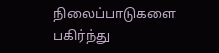நிலைப்பாடுகளை பகிர்ந்து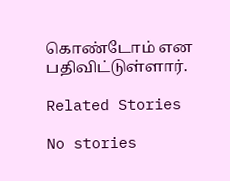கொண்டோம் என பதிவிட்டுள்ளார்.

Related Stories

No stories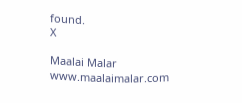found.
X

Maalai Malar
www.maalaimalar.com